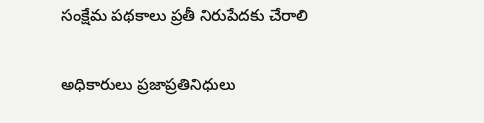సంక్షేమ పథకాలు ప్రతీ నిరుపేదకు చేరాలి

అధికారులు ప్రజాప్రతినిధులు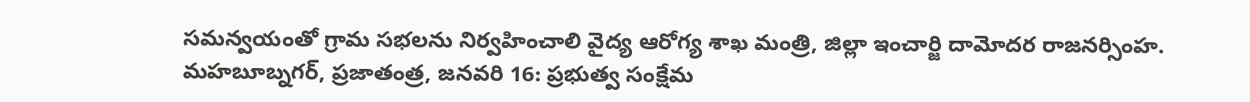సమన్వయంతో గ్రామ సభలను నిర్వహించాలి వైద్య ఆరోగ్య శాఖ మంత్రి, జిల్లా ఇంచార్జి దామోదర రాజనర్సింహ. మహబూబ్నగర్, ప్రజాతంత్ర, జనవరి 16: ప్రభుత్వ సంక్షేమ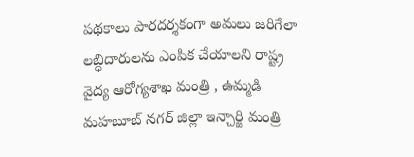పథకాలు పారదర్శకంగా అమలు జరిగేలా లబ్ధిదారులను ఎంపిక చేయాలని రాష్ట్ర వైద్య ఆరోగ్యశాఖ మంత్రి , ఉమ్మడి మహబూబ్ నగర్ జిల్లా ఇన్చార్జి మంత్రి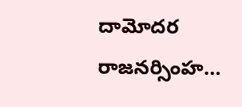దామోదర రాజనర్సింహ…